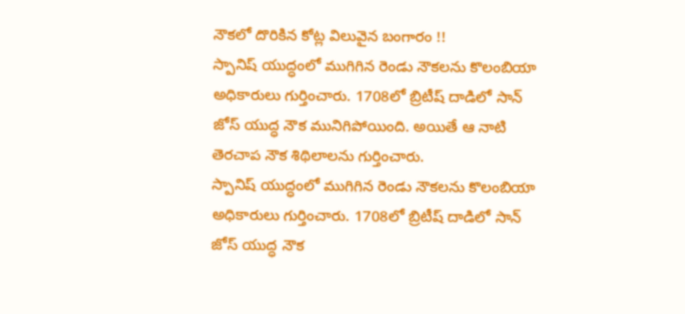నౌకలో దొరికిన కోట్ల విలువైన బంగారం !!
స్పానిష్ యుద్ధంలో ముగిగిన రెండు నౌకలను కొలంబియా అధికారులు గుర్తించారు. 1708లో బ్రిటీష్ దాడిలో సాన్ జోస్ యుద్ధ నౌక మునిగిపోయింది. అయితే ఆ నాటి తెరచాప నౌక శిథిలాలను గుర్తించారు.
స్పానిష్ యుద్ధంలో ముగిగిన రెండు నౌకలను కొలంబియా అధికారులు గుర్తించారు. 1708లో బ్రిటీష్ దాడిలో సాన్ జోస్ యుద్ధ నౌక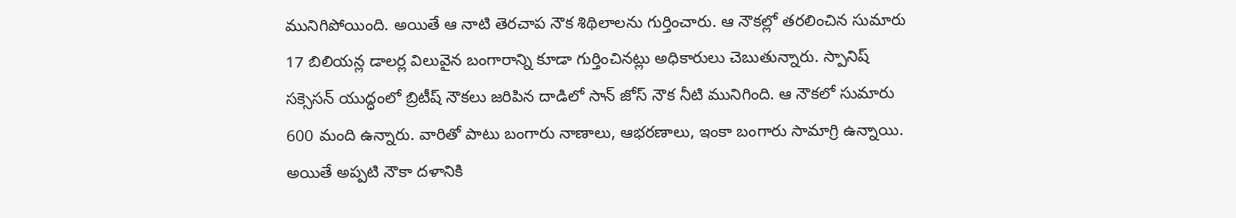మునిగిపోయింది. అయితే ఆ నాటి తెరచాప నౌక శిథిలాలను గుర్తించారు. ఆ నౌకల్లో తరలించిన సుమారు 17 బిలియన్ల డాలర్ల విలువైన బంగారాన్ని కూడా గుర్తించినట్లు అధికారులు చెబుతున్నారు. స్పానిష్ సక్సెసన్ యుద్ధంలో బ్రిటీష్ నౌకలు జరిపిన దాడిలో సాన్ జోస్ నౌక నీటి మునిగింది. ఆ నౌకలో సుమారు 600 మంది ఉన్నారు. వారితో పాటు బంగారు నాణాలు, ఆభరణాలు, ఇంకా బంగారు సామాగ్రి ఉన్నాయి. అయితే అప్పటి నౌకా దళానికి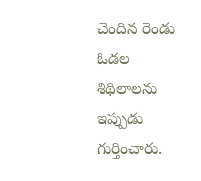చెందిన రెండు ఓడల శిథిలాలను ఇప్పుడు గుర్తించారు.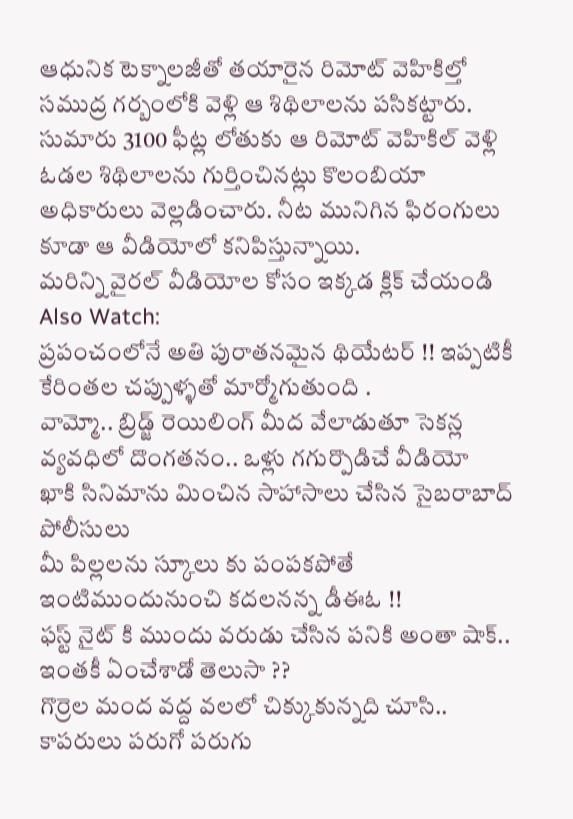ఆధునిక టెక్నాలజీతో తయారైన రిమోట్ వెహికిల్తో సముద్ర గర్బంలోకి వెళ్లి ఆ శిథిలాలను పసికట్టారు. సుమారు 3100 ఫీట్ల లోతుకు ఆ రిమోట్ వెహికిల్ వెళ్లి ఓడల శిథిలాలను గుర్తించినట్లు కొలంబియా అధికారులు వెల్లడించారు. నీట మునిగిన ఫిరంగులు కూడా ఆ వీడియోలో కనిపిస్తున్నాయి.
మరిన్ని వైరల్ వీడియోల కోసం ఇక్కడ క్లిక్ చేయండి
Also Watch:
ప్రపంచంలోనే అతి పురాతనమైన థియేటర్ !! ఇప్పటికీ కేరింతల చప్పుళ్ళతో మార్మోగుతుంది .
వామ్మో.. బ్రిడ్జ్ రెయిలింగ్ మీద వేలాడుతూ సెకన్ల వ్యవధిలో దొంగతనం.. ఒళ్లు గగుర్పొడిచే వీడియో
ఖాకి సినిమాను మించిన సాహాసాలు చేసిన సైబరాబాద్ పోలీసులు
మీ పిల్లలను స్కూలు కు పంపకపోతే ఇంటిముందునుంచి కదలనన్న డీఈఓ !!
ఫస్ట్ నైట్ కి ముందు వరుడు చేసిన పనికి అంతా షాక్.. ఇంతకీ ఏంచేశాడో తెలుసా ??
గొర్రెల మంద వద్ద వలలో చిక్కుకున్నది చూసి.. కాపరులు పరుగో పరుగు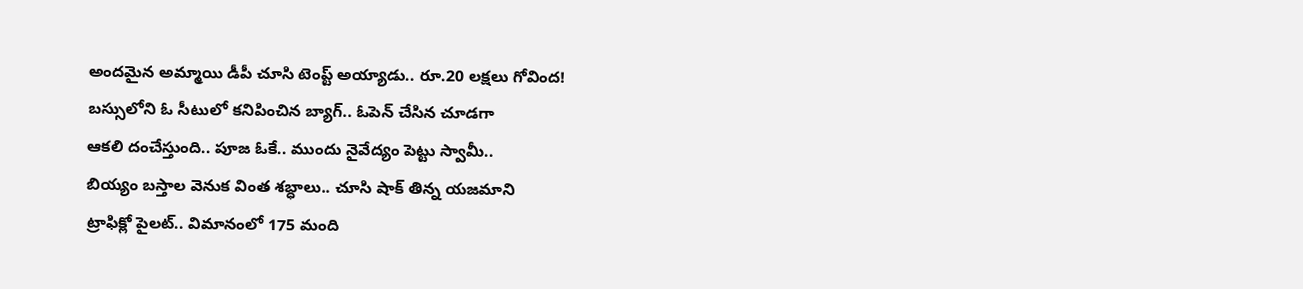అందమైన అమ్మాయి డీపీ చూసి టెంప్ట్ అయ్యాడు.. రూ.20 లక్షలు గోవింద!
బస్సులోని ఓ సీటులో కనిపించిన బ్యాగ్.. ఓపెన్ చేసిన చూడగా
ఆకలి దంచేస్తుంది.. పూజ ఓకే.. ముందు నైవేద్యం పెట్టు స్వామీ..
బియ్యం బస్తాల వెనుక వింత శబ్ధాలు.. చూసి షాక్ తిన్న యజమాని
ట్రాఫిక్లో పైలట్.. విమానంలో 175 మంది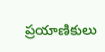ప్రయాణికులు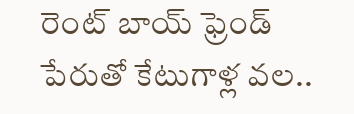రెంట్ బాయ్ ఫ్రెండ్ పేరుతో కేటుగాళ్ల వల..